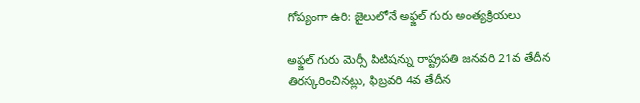గోప్యంగా ఉరి: జైలులోనే అఫ్జల్ గురు అంత్యక్రియలు

అఫ్జల్ గురు మెర్సీ పిటిషన్ను రాష్ట్రపతి జనవరి 21వ తేదీన తిరస్కరించినట్లు, ఫిబ్రవరి 4వ తేదీన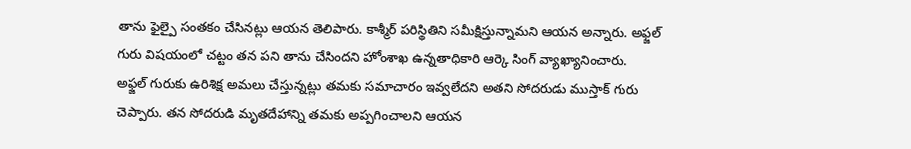తాను ఫైల్పై సంతకం చేసినట్లు ఆయన తెలిపారు. కాశ్మీర్ పరిస్థితిని సమీక్షిస్తున్నామని ఆయన అన్నారు. అఫ్జల్ గురు విషయంలో చట్టం తన పని తాను చేసిందని హోంశాఖ ఉన్నతాధికారి ఆర్కె సింగ్ వ్యాఖ్యానించారు.
అఫ్జల్ గురుకు ఉరిశిక్ష అమలు చేస్తున్నట్లు తమకు సమాచారం ఇవ్వలేదని అతని సోదరుడు ముస్తాక్ గురు చెప్పారు. తన సోదరుడి మృతదేహాన్ని తమకు అప్పగించాలని ఆయన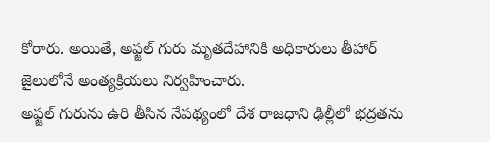కోరారు. అయితే, అఫ్జల్ గురు మృతదేహానికి అధికారులు తీహార్ జైలులోనే అంత్యక్రియలు నిర్వహించారు.
అఫ్జల్ గురును ఉరి తీసిన నేపథ్యంలో దేశ రాజధాని ఢిల్లీలో భద్రతను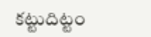కట్టుదిట్టం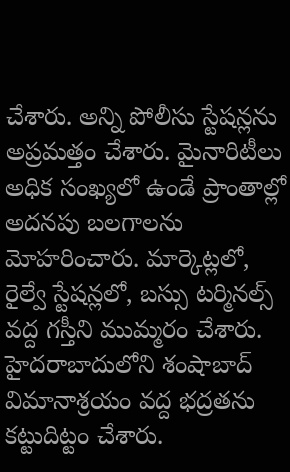చేశారు. అన్ని పోలీసు స్టేషన్లను అప్రమత్తం చేశారు. మైనారిటీలు అధిక సంఖ్యలో ఉండే ప్రాంతాల్లో అదనపు బలగాలను మోహరించారు. మార్కెట్లలో, రైల్వే స్టేషన్లలో, బస్సు టర్మినల్స్ వద్ద గస్తీని ముమ్మరం చేశారు. హైదరాబాదులోని శంషాబాద్ విమానాశ్రయం వద్ద భద్రతను కట్టుదిట్టం చేశారు.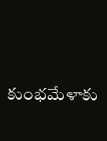కుంభమేళాకు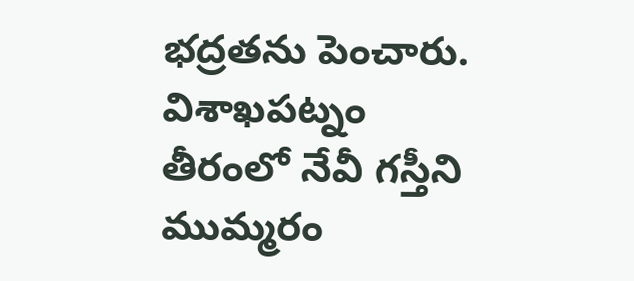భద్రతను పెంచారు. విశాఖపట్నం తీరంలో నేవీ గస్తీని ముమ్మరం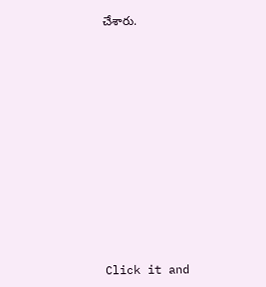చేశారు.












Click it and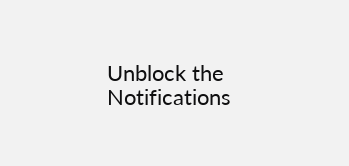Unblock the Notifications